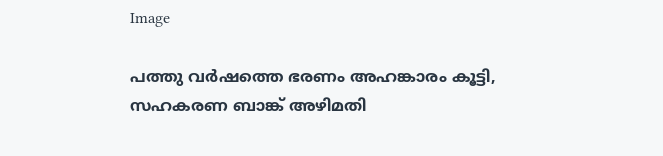Image

പത്തു വർഷത്തെ ഭരണം അഹങ്കാരം കൂട്ടി, സഹകരണ ബാങ്ക് അഴിമതി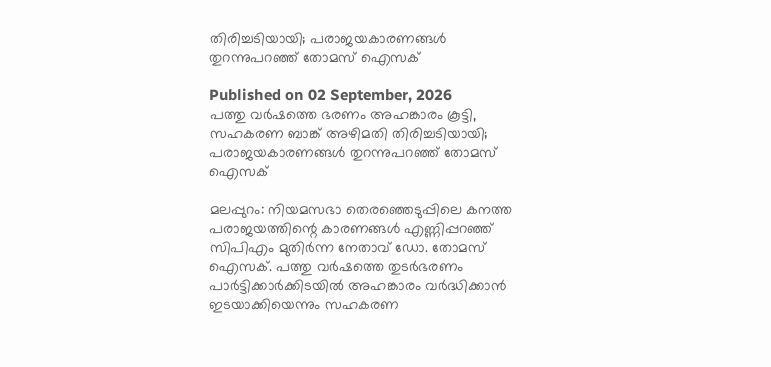തിരിച്ചടിയായി; പരാജയകാരണങ്ങൾ തുറന്നുപറഞ്ഞ് തോമസ് ഐസക്

Published on 02 September, 2026
പത്തു വർഷത്തെ ഭരണം അഹങ്കാരം കൂട്ടി, സഹകരണ ബാങ്ക് അഴിമതി തിരിച്ചടിയായി; പരാജയകാരണങ്ങൾ തുറന്നുപറഞ്ഞ് തോമസ് ഐസക്

മലപ്പുറം: നിയമസഭാ തെരഞ്ഞെടുപ്പിലെ കനത്ത പരാജയത്തിന്റെ കാരണങ്ങൾ എണ്ണിപ്പറഞ്ഞ് സിപിഎം മുതിർന്ന നേതാവ് ഡോ. തോമസ് ഐസക്. പത്തു വർഷത്തെ തുടർഭരണം പാർട്ടിക്കാർക്കിടയിൽ അഹങ്കാരം വർദ്ധിക്കാൻ ഇടയാക്കിയെന്നും സഹകരണ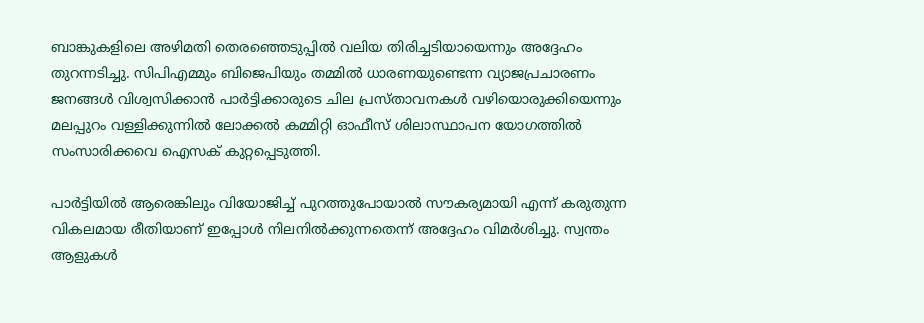ബാങ്കുകളിലെ അഴിമതി തെരഞ്ഞെടുപ്പിൽ വലിയ തിരിച്ചടിയായെന്നും അദ്ദേഹം തുറന്നടിച്ചു. സിപിഎമ്മും ബിജെപിയും തമ്മിൽ ധാരണയുണ്ടെന്ന വ്യാജപ്രചാരണം ജനങ്ങൾ വിശ്വസിക്കാൻ പാർട്ടിക്കാരുടെ ചില പ്രസ്താവനകൾ വഴിയൊരുക്കിയെന്നും മലപ്പുറം വള്ളിക്കുന്നിൽ ലോക്കൽ കമ്മിറ്റി ഓഫീസ് ശിലാസ്ഥാപന യോഗത്തിൽ സംസാരിക്കവെ ഐസക് കുറ്റപ്പെടുത്തി.

പാർട്ടിയിൽ ആരെങ്കിലും വിയോജിച്ച് പുറത്തുപോയാൽ സൗകര്യമായി എന്ന് കരുതുന്ന വികലമായ രീതിയാണ് ഇപ്പോൾ നിലനിൽക്കുന്നതെന്ന് അദ്ദേഹം വിമർശിച്ചു. സ്വന്തം ആളുകൾ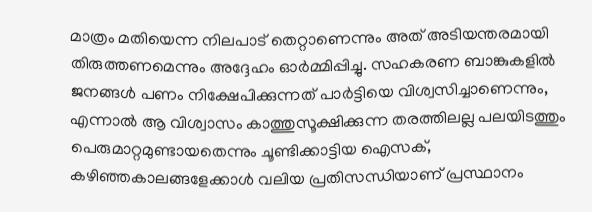മാത്രം മതിയെന്ന നിലപാട് തെറ്റാണെന്നും അത് അടിയന്തരമായി തിരുത്തണമെന്നും അദ്ദേഹം ഓർമ്മിപ്പിച്ചു. സഹകരണ ബാങ്കുകളിൽ ജനങ്ങൾ പണം നിക്ഷേപിക്കുന്നത് പാർട്ടിയെ വിശ്വസിച്ചാണെന്നും, എന്നാൽ ആ വിശ്വാസം കാത്തുസൂക്ഷിക്കുന്ന തരത്തിലല്ല പലയിടത്തും പെരുമാറ്റമുണ്ടായതെന്നും ചൂണ്ടിക്കാട്ടിയ ഐസക്, കഴിഞ്ഞകാലങ്ങളേക്കാൾ വലിയ പ്രതിസന്ധിയാണ് പ്രസ്ഥാനം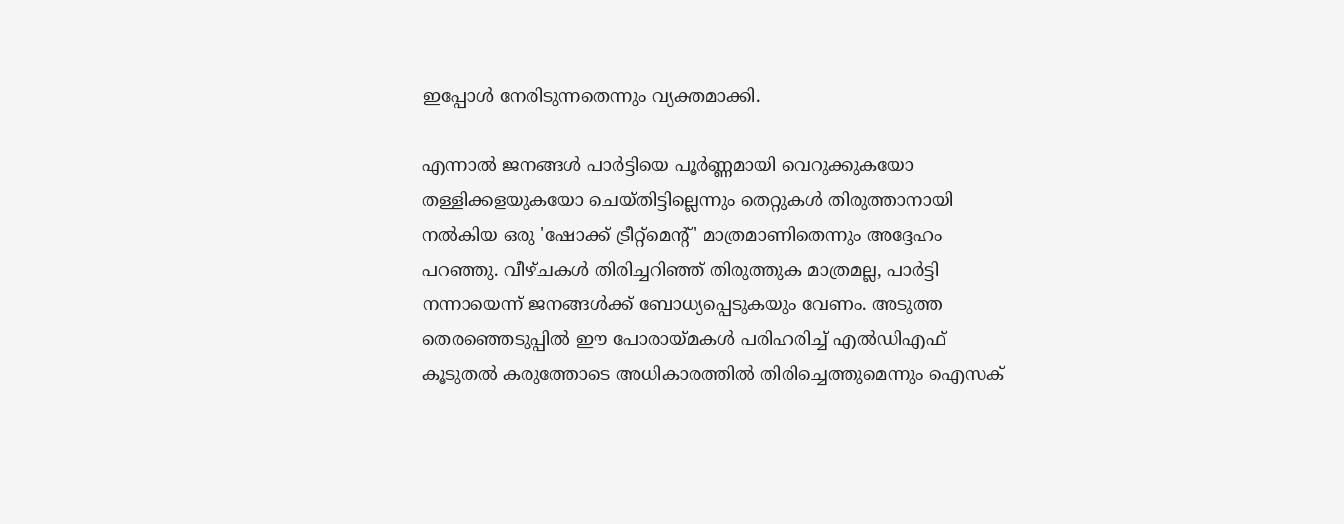ഇപ്പോൾ നേരിടുന്നതെന്നും വ്യക്തമാക്കി.

എന്നാൽ ജനങ്ങൾ പാർട്ടിയെ പൂർണ്ണമായി വെറുക്കുകയോ തള്ളിക്കളയുകയോ ചെയ്തിട്ടില്ലെന്നും തെറ്റുകൾ തിരുത്താനായി നൽകിയ ഒരു 'ഷോക്ക് ട്രീറ്റ്‌മെന്റ്' മാത്രമാണിതെന്നും അദ്ദേഹം പറഞ്ഞു. വീഴ്ചകൾ തിരിച്ചറിഞ്ഞ് തിരുത്തുക മാത്രമല്ല, പാർട്ടി നന്നായെന്ന് ജനങ്ങൾക്ക് ബോധ്യപ്പെടുകയും വേണം. അടുത്ത തെരഞ്ഞെടുപ്പിൽ ഈ പോരായ്മകൾ പരിഹരിച്ച് എൽഡിഎഫ് കൂടുതൽ കരുത്തോടെ അധികാരത്തിൽ തിരിച്ചെത്തുമെന്നും ഐസക്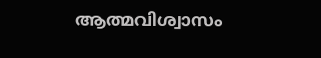ആത്മവിശ്വാസം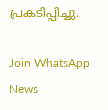പ്രകടിപ്പിച്ചു.

Join WhatsApp News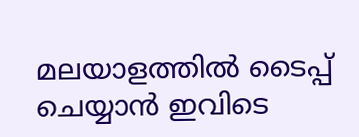മലയാളത്തില്‍ ടൈപ്പ് ചെയ്യാന്‍ ഇവിടെ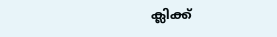ക്ലിക്ക്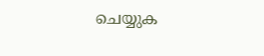ചെയ്യുക